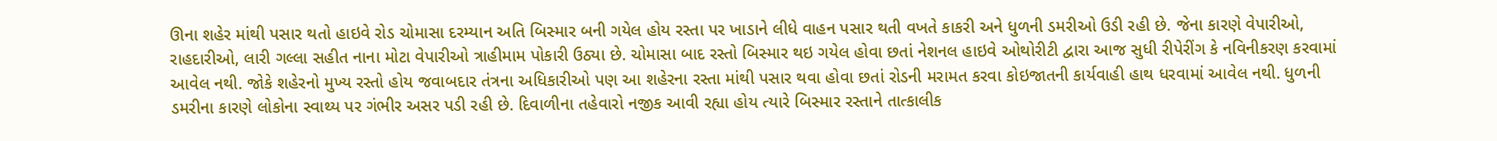ઊના શહેર માંથી પસાર થતો હાઇવે રોડ ચોમાસા દરમ્યાન અતિ બિસ્માર બની ગયેલ હોય રસ્તા પર ખાડાને લીધે વાહન પસાર થતી વખતે કાકરી અને ધુળની ડમરીઓ ઉડી રહી છે. જેના કારણે વેપારીઓ, રાહદારીઓ, લારી ગલ્લા સહીત નાના મોટા વેપારીઓ ત્રાહીમામ પોકારી ઉઠ્યા છે. ચોમાસા બાદ રસ્તો બિસ્માર થઇ ગયેલ હોવા છતાં નેશનલ હાઇવે ઓથોરીટી દ્વારા આજ સુધી રીપેરીંગ કે નવિનીકરણ કરવામાં આવેલ નથી. જોકે શહેરનો મુખ્ય રસ્તો હોય જવાબદાર તંત્રના અધિકારીઓ પણ આ શહેરના રસ્તા માંથી પસાર થવા હોવા છતાં રોડની મરામત કરવા કોઇજાતની કાર્યવાહી હાથ ધરવામાં આવેલ નથી. ધુળની ડમરીના કારણે લોકોના સ્વાથ્ય પર ગંભીર અસર પડી રહી છે. દિવાળીના તહેવારો નજીક આવી રહ્યા હોય ત્યારે બિસ્માર રસ્તાને તાત્કાલીક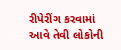રીપેરીંગ કરવામાં આવે તેવી લોકોની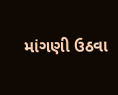માંગણી ઉઠવા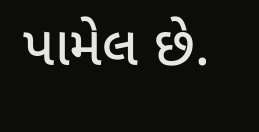પામેલ છે.